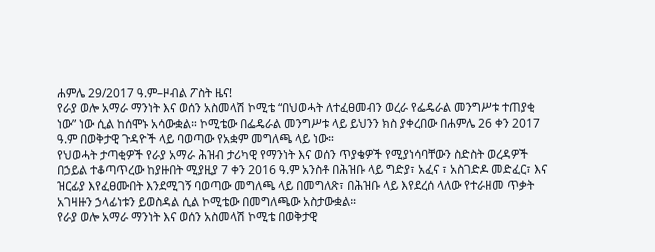ሐምሌ 29/2017 ዓ.ም–ዞብል ፖስት ዜና!
የራያ ወሎ አማራ ማንነት እና ወሰን አስመላሽ ኮሚቴ “በህወሓት ለተፈፀመብን ወረራ የፌዴራል መንግሥቱ ተጠያቂ ነው” ነው ሲል ከሰሞኑ አሳውቋል። ኮሚቴው በፌዴራል መንግሥቱ ላይ ይህንን ክስ ያቀረበው በሐምሌ 26 ቀን 2017 ዓ.ም በወቅታዊ ጉዳዮች ላይ ባወጣው የአቋም መግለጫ ላይ ነው።
የህወሓት ታጣቂዎች የራያ አማራ ሕዝብ ታሪካዊ የማንነት እና ወሰን ጥያቄዎች የሚያነሳባቸውን ስድስት ወረዳዎች በኃይል ተቆጣጥረው ከያዙበት ሚያዚያ 7 ቀን 2016 ዓ.ም አንስቶ በሕዝቡ ላይ ግድያ፣ አፈና ፣ አስገድዶ መድፈር፣ እና ዝርፊያ እየፈፀሙበት እንደሚገኝ ባወጣው መግለጫ ላይ በመግለጽ፣ በሕዝቡ ላይ እየደረሰ ላለው የተራዘመ ጥቃት አገዛዙን ኃላፊነቱን ይወስዳል ሲል ኮሚቴው በመግለጫው አስታውቋል።
የራያ ወሎ አማራ ማንነት እና ወሰን አስመላሽ ኮሚቴ በወቅታዊ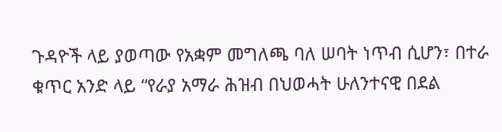ጉዳዮች ላይ ያወጣው የአቋም መግለጫ ባለ ሠባት ነጥብ ሲሆን፣ በተራ ቁጥር አንድ ላይ “የራያ አማራ ሕዝብ በህወሓት ሁለንተናዊ በደል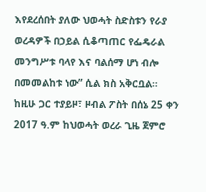እየደረሰበት ያለው ህወሓት ስድስቱን የራያ ወረዳዎች በኃይል ሲቆጣጠር የፌዴራል መንግሥቱ ባላየ እና ባልሰማ ሆነ ብሎ በመመልከቱ ነው” ሲል ክስ አቅርቧል።
ከዚሁ ጋር ተያይዞ፣ ዞብል ፖስት በሰኔ 25 ቀን 2017 ዓ.ም ከህወሓት ወረራ ጊዜ ጀምሮ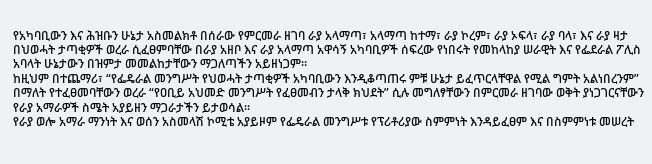የአካባቢውን እና ሕዝቡን ሁኔታ አስመልክቶ በሰራው የምርመራ ዘገባ ራያ አላማጣ፣ አላማጣ ከተማ፣ ራያ ኮረም፣ ራያ ኦፍላ፣ ራያ ባላ፣ እና ራያ ዛታ በህወሓት ታጣቂዎች ወረራ ሲፈፀምባቸው በራያ አዘቦ እና ራያ አላማጣ አዋሳኝ አካባቢዎች ሰፍረው የነበሩት የመከላከያ ሠራዊት እና የፌደራል ፖሊስ አባላት ሁኔታውን በዝምታ መመልከታቸውን ማጋለጣችን አይዘነጋም።
ከዚህም በተጨማሪ፣ “የፌዴራል መንግሥት የህወሓት ታጣቂዎች አካባቢውን እንዲቆጣጠሩ ምቹ ሁኔታ ይፈጥርላቸዋል የሚል ግምት አልነበረንም” በማለት የተፈፀመባቸውን ወረራ “የዐቢይ አህመድ መንግሥት የፈፀመብን ታላቅ ክህደት” ሲሉ መግለፃቸውን በምርመራ ዘገባው ወቅት ያነጋገርናቸውን የራያ አማራዎች ስሜት አያይዘን ማጋራታችን ይታወሳል።
የራያ ወሎ አማራ ማንነት እና ወሰን አስመላሽ ኮሚቴ አያይዞም የፌዴራል መንግሥቱ የፕሪቶሪያው ስምምነት እንዳይፈፀም እና በስምምነቱ መሠረት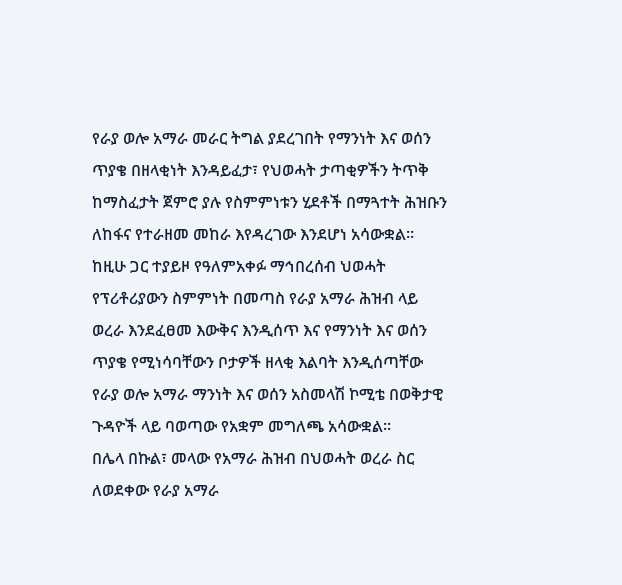የራያ ወሎ አማራ መራር ትግል ያደረገበት የማንነት እና ወሰን ጥያቄ በዘላቂነት እንዳይፈታ፣ የህወሓት ታጣቂዎችን ትጥቅ ከማስፈታት ጀምሮ ያሉ የስምምነቱን ሂደቶች በማጓተት ሕዝቡን ለከፋና የተራዘመ መከራ እየዳረገው እንደሆነ አሳውቋል።
ከዚሁ ጋር ተያይዞ የዓለምአቀፉ ማኅበረሰብ ህወሓት የፕሪቶሪያውን ስምምነት በመጣስ የራያ አማራ ሕዝብ ላይ ወረራ እንደፈፀመ እውቅና እንዲሰጥ እና የማንነት እና ወሰን ጥያቄ የሚነሳባቸውን ቦታዎች ዘላቂ እልባት እንዲሰጣቸው የራያ ወሎ አማራ ማንነት እና ወሰን አስመላሽ ኮሚቴ በወቅታዊ ጉዳዮች ላይ ባወጣው የአቋም መግለጫ አሳውቋል።
በሌላ በኩል፣ መላው የአማራ ሕዝብ በህወሓት ወረራ ስር ለወደቀው የራያ አማራ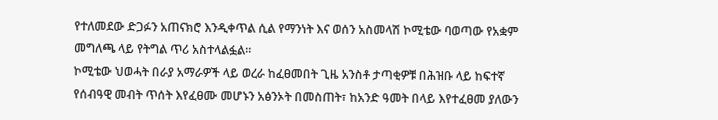የተለመደው ድጋፉን አጠናክሮ እንዲቀጥል ሲል የማንነት እና ወሰን አስመላሽ ኮሚቴው ባወጣው የአቋም መግለጫ ላይ የትግል ጥሪ አስተላልፏል።
ኮሚቴው ህወሓት በራያ አማራዎች ላይ ወረራ ከፈፀመበት ጊዜ አንስቶ ታጣቂዎቹ በሕዝቡ ላይ ከፍተኛ የሰብዓዊ መብት ጥሰት እየፈፀሙ መሆኑን አፅንኦት በመስጠት፣ ከአንድ ዓመት በላይ እየተፈፀመ ያለውን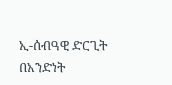ኢ-ሰብዓዊ ድርጊት በአንድነት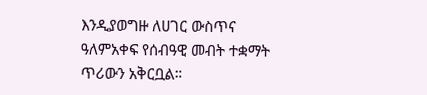እንዲያወግዙ ለሀገር ውስጥና ዓለምአቀፍ የሰብዓዊ መብት ተቋማት ጥሪውን አቅርቧል።